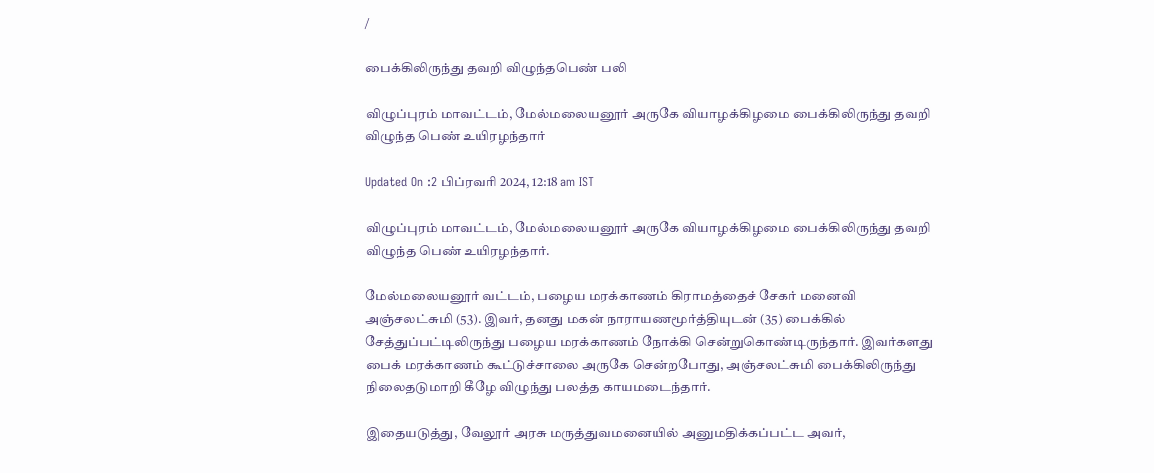/

பைக்கிலிருந்து தவறி விழுந்தபெண் பலி

விழுப்புரம் மாவட்டம், மேல்மலையனூர் அருகே வியாழக்கிழமை பைக்கிலிருந்து தவறி விழுந்த பெண் உயிரழந்தார்

Updated On :2 பிப்ரவரி 2024, 12:18 am IST

விழுப்புரம் மாவட்டம், மேல்மலையனூர் அருகே வியாழக்கிழமை பைக்கிலிருந்து தவறி விழுந்த பெண் உயிரழந்தார்.

மேல்மலையனூர் வட்டம், பழைய மரக்காணம் கிராமத்தைச் சேகர் மனைவி அஞ்சலட்சுமி (53). இவர், தனது மகன் நாராயணமூர்த்தியுடன் (35) பைக்கில் சேத்துப்பட்டிலிருந்து பழைய மரக்காணம் நோக்கி சென்றுகொண்டிருந்தார். இவர்களது பைக் மரக்காணம் கூட்டுச்சாலை அருகே சென்றபோது, அஞ்சலட்சுமி பைக்கிலிருந்து நிலைதடுமாறி கீழே விழுந்து பலத்த காயமடைந்தார்.

இதையடுத்து, வேலூர் அரசு மருத்துவமனையில் அனுமதிக்கப்பட்ட அவர்,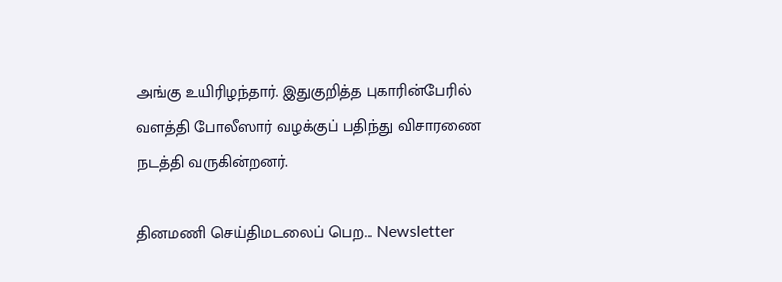அங்கு உயிரிழந்தார். இதுகுறித்த புகாரின்பேரில் வளத்தி போலீஸார் வழக்குப் பதிந்து விசாரணை நடத்தி வருகின்றனர்.

தினமணி செய்திமடலைப் பெற... Newsletter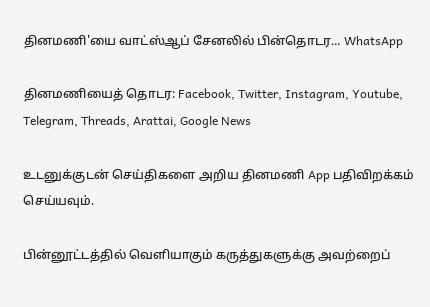தினமணி'யை வாட்ஸ்ஆப் சேனலில் பின்தொடர... WhatsApp

தினமணியைத் தொடர: Facebook, Twitter, Instagram, Youtube, Telegram, Threads, Arattai, Google News

உடனுக்குடன் செய்திகளை அறிய தினமணி App பதிவிறக்கம் செய்யவும்.

பின்னூட்டத்தில் வெளியாகும் கருத்துகளுக்கு அவற்றைப்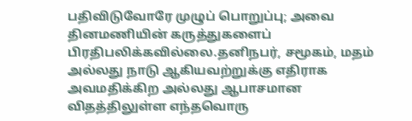பதிவிடுவோரே முழுப் பொறுப்பு; அவை தினமணியின் கருத்துகளைப் பிரதிபலிக்கவில்லை.தனிநபர், சமூகம், மதம் அல்லது நாடு ஆகியவற்றுக்கு எதிராக அவமதிக்கிற அல்லது ஆபாசமான விதத்திலுள்ள எந்தவொரு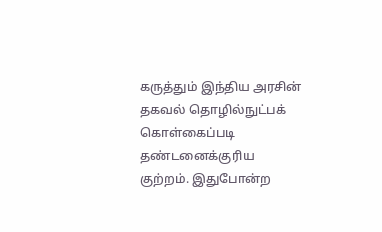கருத்தும் இந்திய அரசின் தகவல் தொழில்நுட்பக் கொள்கைப்படி தண்டனைக்குரிய குற்றம். இதுபோன்ற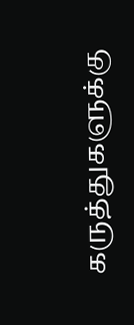கருத்துகளுக்கு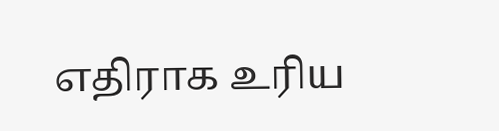எதிராக உரிய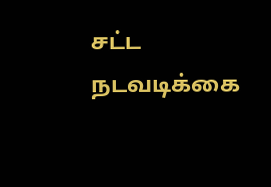சட்ட நடவடிக்கை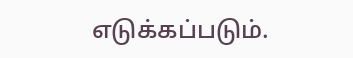எடுக்கப்படும்.